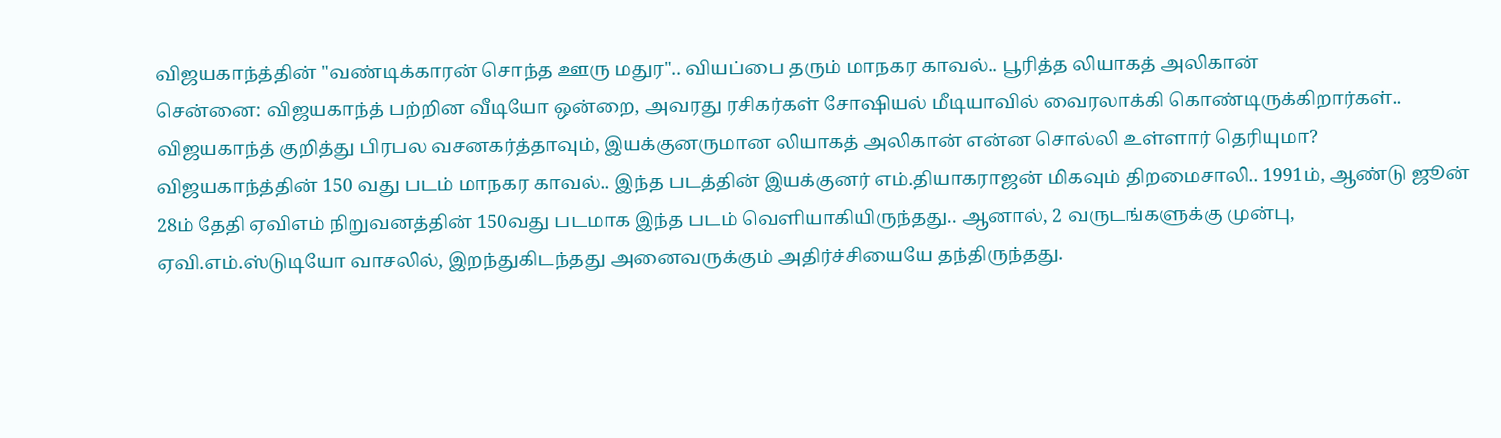விஜயகாந்த்தின் "வண்டிக்காரன் சொந்த ஊரு மதுர".. வியப்பை தரும் மாநகர காவல்.. பூரித்த லியாகத் அலிகான்
சென்னை: விஜயகாந்த் பற்றின வீடியோ ஒன்றை, அவரது ரசிகர்கள் சோஷியல் மீடியாவில் வைரலாக்கி கொண்டிருக்கிறார்கள்.. விஜயகாந்த் குறித்து பிரபல வசனகர்த்தாவும், இயக்குனருமான லியாகத் அலிகான் என்ன சொல்லி உள்ளார் தெரியுமா?
விஜயகாந்த்தின் 150 வது படம் மாநகர காவல்.. இந்த படத்தின் இயக்குனர் எம்.தியாகராஜன் மிகவும் திறமைசாலி.. 1991ம், ஆண்டு ஜூன் 28ம் தேதி ஏவிஎம் நிறுவனத்தின் 150வது படமாக இந்த படம் வெளியாகியிருந்தது.. ஆனால், 2 வருடங்களுக்கு முன்பு, ஏவி.எம்.ஸ்டுடியோ வாசலில், இறந்துகிடந்தது அனைவருக்கும் அதிர்ச்சியையே தந்திருந்தது.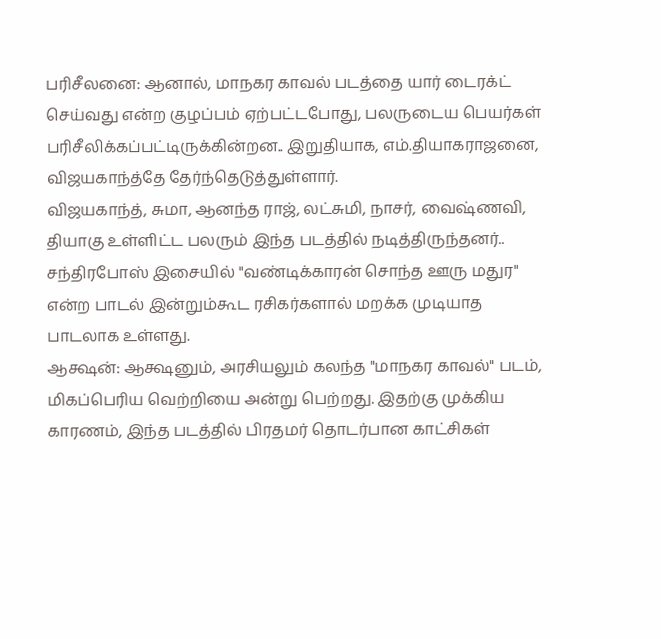பரிசீலனை: ஆனால், மாநகர காவல் படத்தை யார் டைரக்ட் செய்வது என்ற குழப்பம் ஏற்பட்டபோது, பலருடைய பெயர்கள் பரிசீலிக்கப்பட்டிருக்கின்றன.. இறுதியாக, எம்.தியாகராஜனை, விஜயகாந்த்தே தேர்ந்தெடுத்துள்ளார்.
விஜயகாந்த், சுமா, ஆனந்த ராஜ், லட்சுமி, நாசர், வைஷ்ணவி, தியாகு உள்ளிட்ட பலரும் இந்த படத்தில் நடித்திருந்தனர்.. சந்திரபோஸ் இசையில் "வண்டிக்காரன் சொந்த ஊரு மதுர" என்ற பாடல் இன்றும்கூட ரசிகர்களால் மறக்க முடியாத பாடலாக உள்ளது.
ஆக்ஷன்: ஆக்ஷனும், அரசியலும் கலந்த "மாநகர காவல்" படம், மிகப்பெரிய வெற்றியை அன்று பெற்றது. இதற்கு முக்கிய காரணம், இந்த படத்தில் பிரதமர் தொடர்பான காட்சிகள்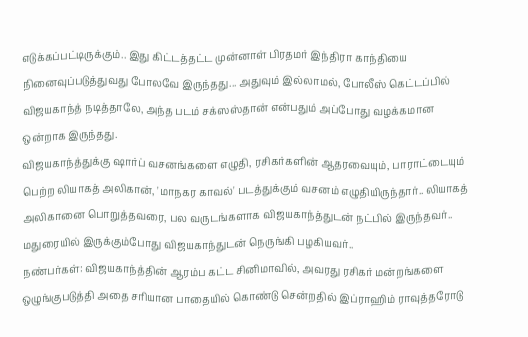எடுக்கப்பட்டிருக்கும்.. இது கிட்டத்தட்ட முன்னாள் பிரதமர் இந்திரா காந்தியை நினைவுப்படுத்துவது போலவே இருந்தது... அதுவும் இல்லாமல், போலீஸ் கெட்டப்பில் விஜயகாந்த் நடித்தாலே, அந்த படம் சக்ஸஸ்தான் என்பதும் அப்போது வழக்கமான ஒன்றாக இருந்தது.
விஜயகாந்த்துக்கு ஷார்ப் வசனங்களை எழுதி, ரசிகர்களின் ஆதரவையும், பாராட்டையும் பெற்ற லியாகத் அலிகான், 'மாநகர காவல்' படத்துக்கும் வசனம் எழுதியிருந்தார்.. லியாகத் அலிகானை பொறுத்தவரை, பல வருடங்களாக விஜயகாந்த்துடன் நட்பில் இருந்தவர்.. மதுரையில் இருக்கும்போது விஜயகாந்துடன் நெருங்கி பழகியவர்..
நண்பர்கள்: விஜயகாந்த்தின் ஆரம்ப கட்ட சினிமாவில், அவரது ரசிகர் மன்றங்களை ஒழுங்குபடுத்தி அதை சரியான பாதையில் கொண்டு சென்றதில் இப்ராஹிம் ராவுத்தரோடு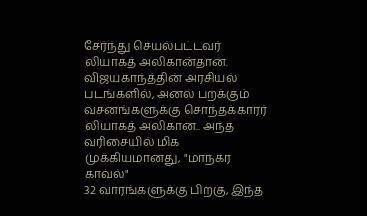சேர்ந்து செயல்பட்டவர் லியாகத் அலிகான்தான். விஜயகாந்த்தின் அரசியல் படங்களில், அனல் பறக்கும் வசனங்களுக்கு சொந்தக்காரர் லியாகத் அலிகான.. அந்த வரிசையில் மிக முக்கியமானது, "மாநகர காவல்"
32 வாரங்களுக்கு பிறகு, இந்த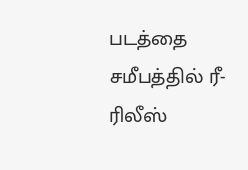படத்தை சமீபத்தில் ரீ-ரிலீஸ்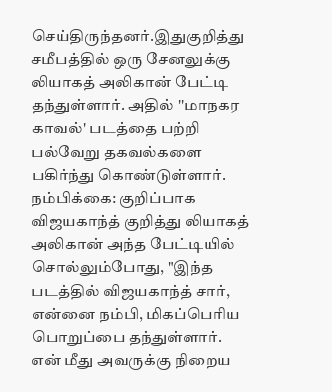செய்திருந்தனர்.இதுகுறித்து சமீபத்தில் ஒரு சேனலுக்கு லியாகத் அலிகான் பேட்டி தந்துள்ளார். அதில் ''மாநகர காவல்' படத்தை பற்றி பல்வேறு தகவல்களை பகிர்ந்து கொண்டுள்ளார்.
நம்பிக்கை: குறிப்பாக விஜயகாந்த் குறித்து லியாகத் அலிகான் அந்த பேட்டியில் சொல்லும்போது, "இந்த படத்தில் விஜயகாந்த் சார், என்னை நம்பி, மிகப்பெரிய பொறுப்பை தந்துள்ளார். என் மீது அவருக்கு நிறைய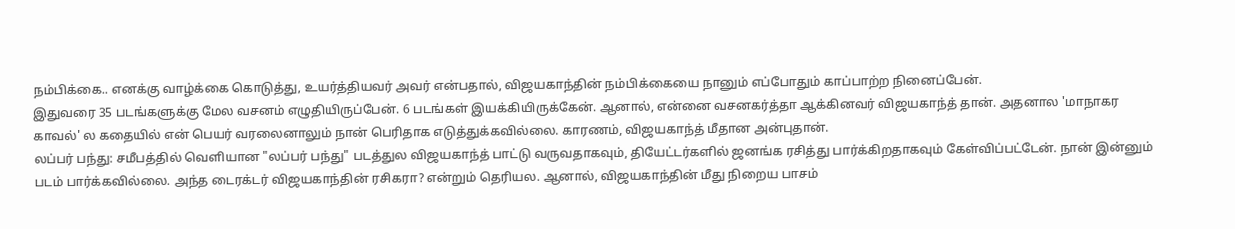நம்பிக்கை.. எனக்கு வாழ்க்கை கொடுத்து, உயர்த்தியவர் அவர் என்பதால், விஜயகாந்தின் நம்பிக்கையை நானும் எப்போதும் காப்பாற்ற நினைப்பேன்.
இதுவரை 35 படங்களுக்கு மேல வசனம் எழுதியிருப்பேன். 6 படங்கள் இயக்கியிருக்கேன். ஆனால், என்னை வசனகர்த்தா ஆக்கினவர் விஜயகாந்த் தான். அதனால 'மாநாகர காவல்' ல கதையில் என் பெயர் வரலைனாலும் நான் பெரிதாக எடுத்துக்கவில்லை. காரணம், விஜயகாந்த் மீதான அன்புதான்.
லப்பர் பந்து: சமீபத்தில் வெளியான "லப்பர் பந்து" படத்துல விஜயகாந்த் பாட்டு வருவதாகவும், தியேட்டர்களில் ஜனங்க ரசித்து பார்க்கிறதாகவும் கேள்விப்பட்டேன். நான் இன்னும் படம் பார்க்கவில்லை. அந்த டைரக்டர் விஜயகாந்தின் ரசிகரா? என்றும் தெரியல. ஆனால், விஜயகாந்தின் மீது நிறைய பாசம்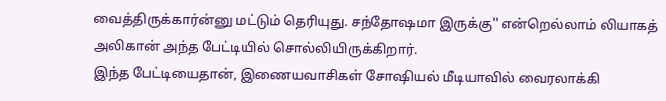வைத்திருக்கார்ன்னு மட்டும் தெரியுது. சந்தோஷமா இருக்கு'' என்றெல்லாம் லியாகத் அலிகான் அந்த பேட்டியில் சொல்லியிருக்கிறார்.
இந்த பேட்டியைதான், இணையவாசிகள் சோஷியல் மீடியாவில் வைரலாக்கி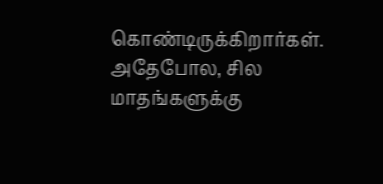கொண்டிருக்கிறார்கள். அதேபோல, சில மாதங்களுக்கு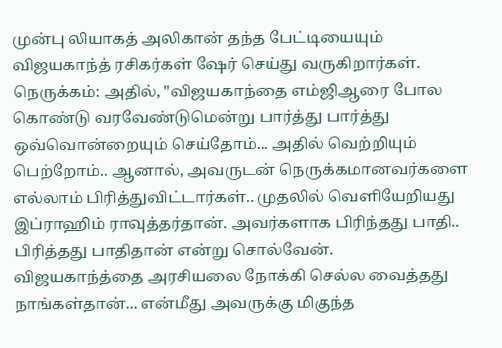முன்பு லியாகத் அலிகான் தந்த பேட்டியையும் விஜயகாந்த் ரசிகர்கள் ஷேர் செய்து வருகிறார்கள்.
நெருக்கம்: அதில், "விஜயகாந்தை எம்ஜிஆரை போல கொண்டு வரவேண்டுமென்று பார்த்து பார்த்து ஒவ்வொன்றையும் செய்தோம்... அதில் வெற்றியும் பெற்றோம்.. ஆனால், அவருடன் நெருக்கமானவர்களை எல்லாம் பிரித்துவிட்டார்கள்.. முதலில் வெளியேறியது இப்ராஹிம் ராவுத்தர்தான். அவர்களாக பிரிந்தது பாதி.. பிரித்தது பாதிதான் என்று சொல்வேன்.
விஜயகாந்த்தை அரசியலை நோக்கி செல்ல வைத்தது நாங்கள்தான்... என்மீது அவருக்கு மிகுந்த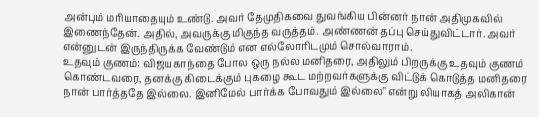அன்பும் மரியாதையும் உண்டு. அவர் தேமுதிகவை துவங்கிய பின்னர் நான் அதிமுகவில் இணைந்தேன். அதில், அவருக்கு மிகுந்த வருத்தம். அண்ணன் தப்பு செய்துவிட்டார். அவர் என்னுடன் இருந்திருக்க வேண்டும் என எல்லோரிடமும் சொல்வாராம்.
உதவும் குணம்: விஜயகாந்தை போல ஒரு நல்ல மனிதரை, அதிலும் பிறருக்கு உதவும் குணம் கொண்டவரை, தனக்கு கிடைக்கும் புகழை கூட மற்றவர்களுக்கு விட்டுக் கொடுத்த மனிதரை நான் பார்த்ததே இல்லை. இனிமேல் பார்க்க போவதும் இல்லை" என்று லியாகத் அலிகான்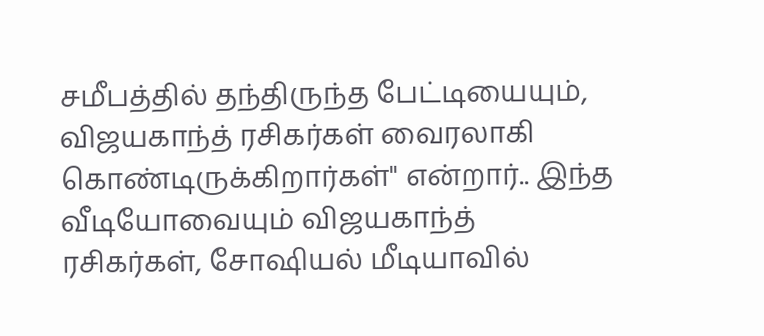சமீபத்தில் தந்திருந்த பேட்டியையும், விஜயகாந்த் ரசிகர்கள் வைரலாகி கொண்டிருக்கிறார்கள்" என்றார்.. இந்த வீடியோவையும் விஜயகாந்த் ரசிகர்கள், சோஷியல் மீடியாவில்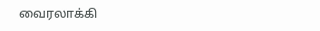வைரலாக்கி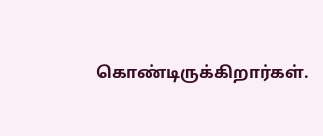கொண்டிருக்கிறார்கள்.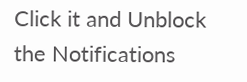Click it and Unblock the Notifications